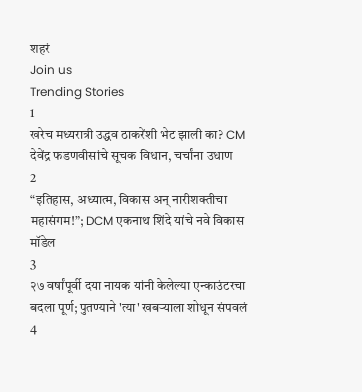शहरं
Join us
Trending Stories
1
खरेच मध्यरात्री उद्धव ठाकरेंशी भेट झाली का? CM देवेंद्र फडणवीसांचे सूचक विधान, चर्चांना उधाण
2
“इतिहास, अध्यात्म, विकास अन् नारीशक्तीचा महासंगम!”; DCM एकनाथ शिंदे यांचे नवे विकास मॉडेल
3
२७ वर्षांपूर्वी दया नायक यांनी केलेल्या एन्काउंटरचा बदला पूर्ण; पुतण्याने 'त्या' खबऱ्याला शोधून संपवलं
4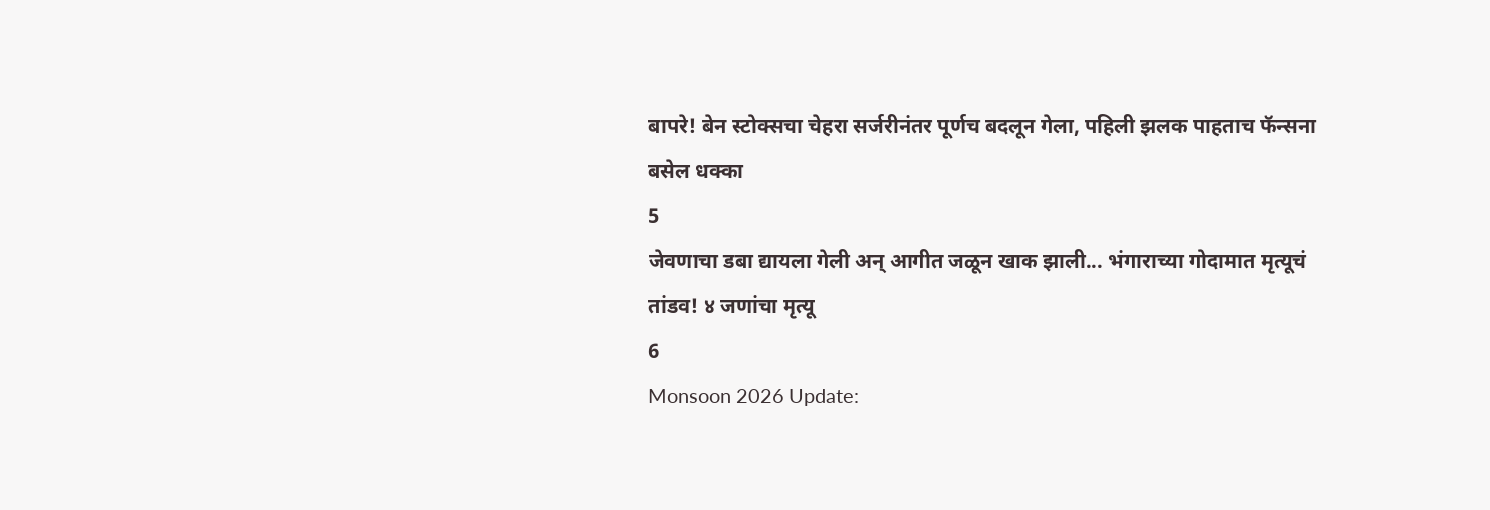बापरे! बेन स्टोक्सचा चेहरा सर्जरीनंतर पूर्णच बदलून गेला, पहिली झलक पाहताच फॅन्सना बसेल धक्का
5
जेवणाचा डबा द्यायला गेली अन् आगीत जळून खाक झाली... भंगाराच्या गोदामात मृत्यूचं तांडव! ४ जणांचा मृत्यू
6
Monsoon 2026 Update: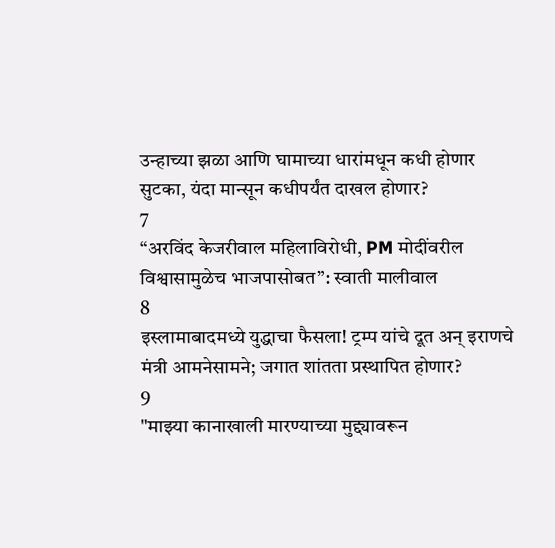उन्हाच्या झळा आणि घामाच्या धारांमधून कधी होणार सुटका, यंदा मान्सून कधीपर्यंत दाखल होणार?
7
“अरविंद केजरीवाल महिलाविरोधी, PM मोदींवरील विश्वासामुळेच भाजपासोबत”: स्वाती मालीवाल
8
इस्लामाबादमध्ये युद्धाचा फैसला! ट्रम्प यांचे दूत अन् इराणचे मंत्री आमनेसामने; जगात शांतता प्रस्थापित होणार?
9
"माझ्या कानाखाली मारण्याच्या मुद्द्यावरून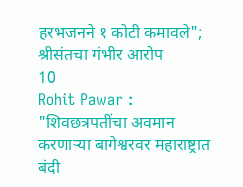हरभजनने १ कोटी कमावले"; श्रीसंतचा गंभीर आरोप
10
Rohit Pawar : "शिवछत्रपतींचा अवमान करणाऱ्या बागेश्वरवर महाराष्ट्रात बंदी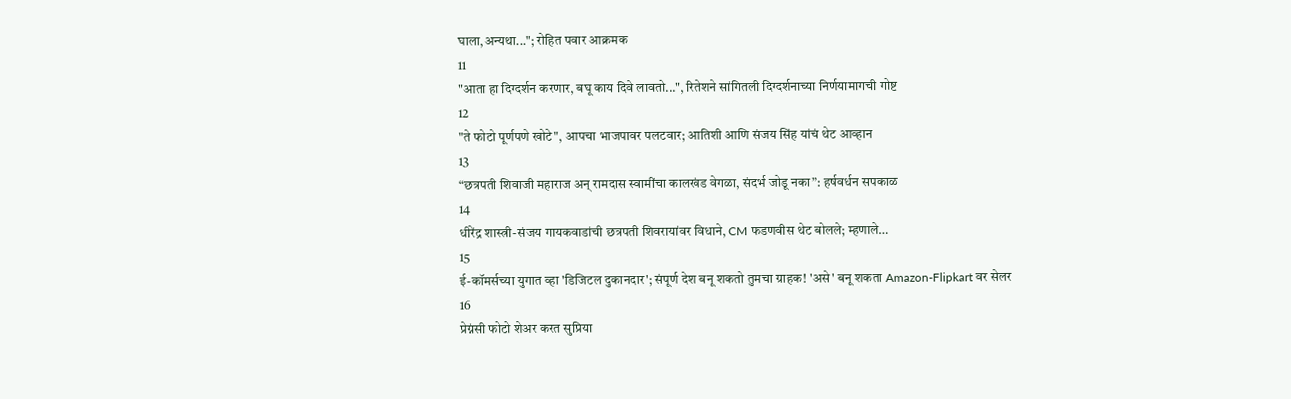घाला,अन्यथा..."; रोहित पवार आक्रमक
11
"आता हा दिग्दर्शन करणार, बघू काय दिवे लावतो...", रितेशने सांगितली दिग्दर्शनाच्या निर्णयामागची गोष्ट
12
"ते फोटो पूर्णपणे खोटे", आपचा भाजपावर पलटवार; आतिशी आणि संजय सिंह यांचं थेट आव्हान
13
“छत्रपती शिवाजी महाराज अन् रामदास स्वामींचा कालखंड वेगळा, संदर्भ जोडू नका”: हर्षवर्धन सपकाळ
14
धीरेंद्र शास्त्री-संजय गायकवाडांची छत्रपती शिवरायांवर विधाने, CM फडणवीस थेट बोलले; म्हणाले…
15
ई-कॉमर्सच्या युगात व्हा 'डिजिटल दुकानदार'; संपूर्ण देश बनू शकतो तुमचा ग्राहक! 'असे' बनू शकता Amazon-Flipkart वर सेलर
16
प्रेग्नंसी फोटो शेअर करत सुप्रिया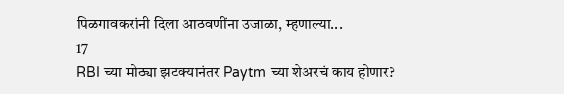पिळगावकरांनी दिला आठवणींना उजाळा, म्हणाल्या...
17
RBI च्या मोठ्या झटक्यानंतर Paytm च्या शेअरचं काय होणार?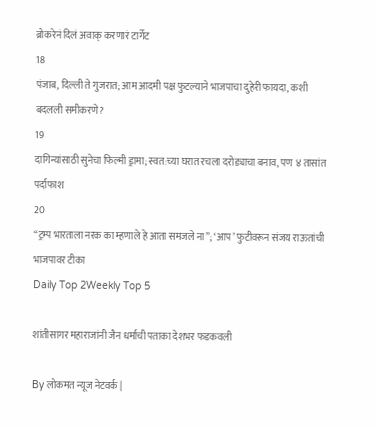ब्रोकरेनं दिलं अवाक् करणारं टार्गेट
18
पंजाब, दिल्ली ते गुजरात; आम आदमी पक्ष फुटल्याने भाजपाचा दुहेरी फायदा, कशी बदलली समीकरणे?
19
दागिन्यांसाठी सुनेचा फिल्मी ड्रामा; स्वत:च्या घरात रचला दरोड्याचा बनाव, पण ४ तासांत पर्दाफाश
20
“ट्रम्प भारताला नरक का म्हणाले हे आता समजले ना”; ‘आप’ फुटीवरून संजय राऊतांची भाजपावर टीका
Daily Top 2Weekly Top 5

शांतीसागर महाराजांनी जैन धर्माची पताका देशभर फडकवली

By लोकमत न्यूज नेटवर्क |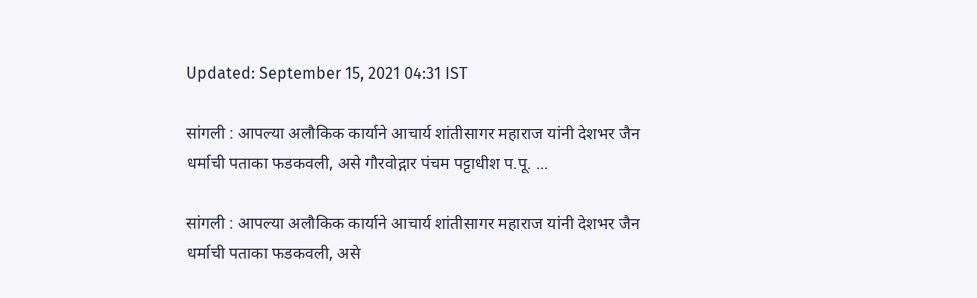Updated: September 15, 2021 04:31 IST

सांगली : आपल्या अलौकिक कार्याने आचार्य शांतीसागर महाराज यांनी देशभर जैन धर्माची पताका फडकवली, असे गौरवोद्गार पंचम पट्टाधीश प.पू. ...

सांगली : आपल्या अलौकिक कार्याने आचार्य शांतीसागर महाराज यांनी देशभर जैन धर्माची पताका फडकवली, असे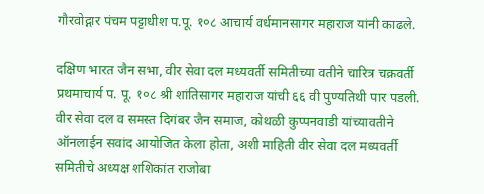गौरवोद्गार पंचम पट्टाधीश प.पू. १०८ आचार्य वर्धमानसागर महाराज यांनी काढले.

दक्षिण भारत जैन सभा, वीर सेवा दल मध्यवर्ती समितीच्या वतीने चारित्र चक्रवर्ती प्रथमाचार्य प. पू. १०८ श्री शांतिसागर महाराज यांची ६६ वी पुण्यतिथी पार पडली. वीर सेवा दल व समस्त दिगंबर जैन समाज, कोथळी कुप्पनवाडी यांच्यावतीने ऑनलाईन सवांद आयोजित केला होता, अशी माहिती वीर सेवा दल मध्यवर्ती समितीचे अध्यक्ष शशिकांत राजोबा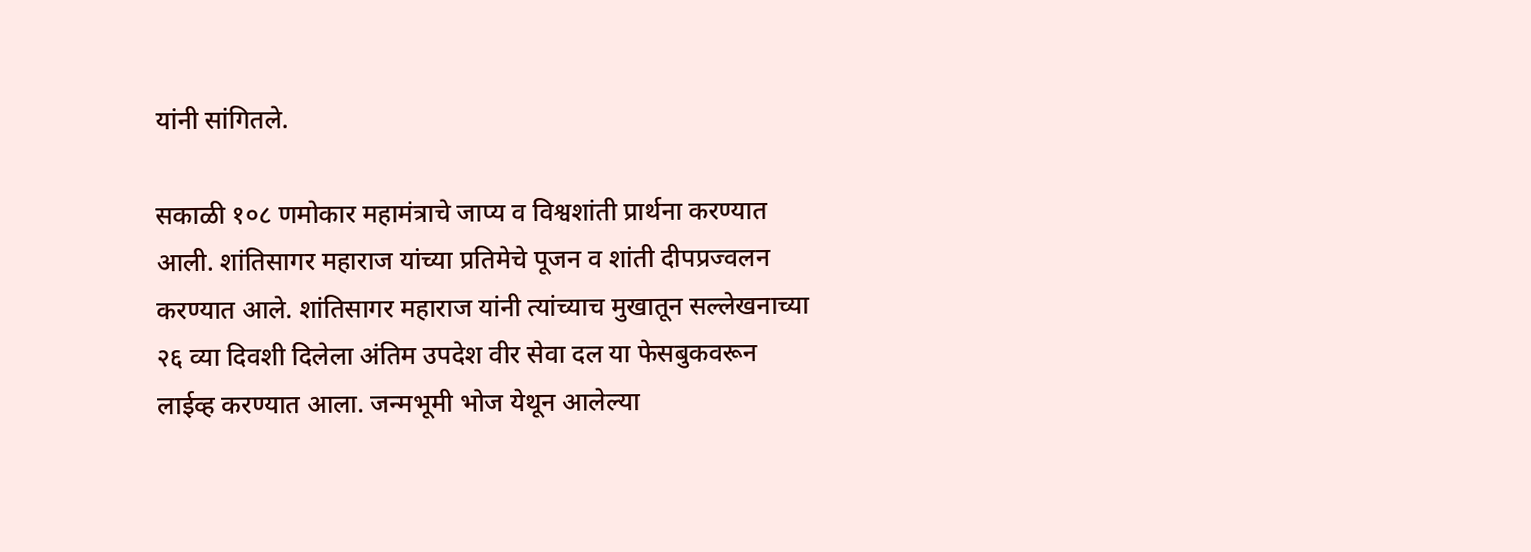यांनी सांगितले.

सकाळी १०८ णमोकार महामंत्राचे जाप्य व विश्वशांती प्रार्थना करण्यात आली. शांतिसागर महाराज यांच्या प्रतिमेचे पूजन व शांती दीपप्रज्वलन करण्यात आले. शांतिसागर महाराज यांनी त्यांच्याच मुखातून सल्लेखनाच्या २६ व्या दिवशी दिलेला अंतिम उपदेश वीर सेवा दल या फेसबुकवरून लाईव्ह करण्यात आला. जन्मभूमी भोज येथून आलेल्या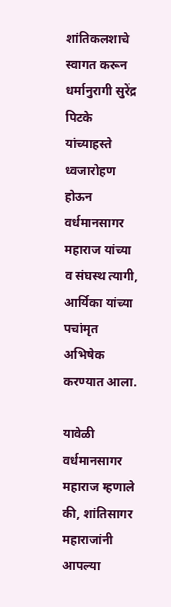शांतिकलशाचे स्वागत करून धर्मानुरागी सुरेंद्र पिटके यांच्याहस्ते ध्वजारोहण होऊन वर्धमानसागर महाराज यांच्या व संघस्थ त्यागी, आर्यिका यांच्या पचांमृत अभिषेक करण्यात आला.

यावेळी वर्धमानसागर महाराज म्हणाले की, शांतिसागर महाराजांनी आपल्या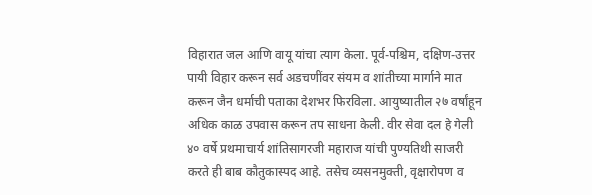विहारात जल आणि वायू यांचा त्याग केला. पूर्व-पश्चिम, दक्षिण-उत्तर पायी विहार करून सर्व अडचणींवर संयम व शांतीच्या मार्गाने मात करून जैन धर्माची पताका देशभर फिरविला. आयुष्यातील २७ वर्षांहून अधिक काळ उपवास करून तप साधना केली. वीर सेवा दल हे गेली ४० वर्षे प्रथमाचार्य शांतिसागरजी महाराज यांची पुण्यतिथी साजरी करते ही बाब कौतुकास्पद आहे. तसेच व्यसनमुक्ती, वृक्षारोपण व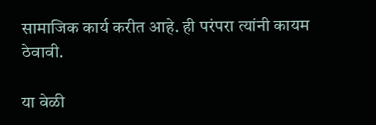सामाजिक कार्य करीत आहे. ही परंपरा त्यांनी कायम ठेवावी.

या वेळी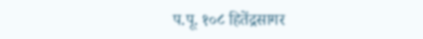प.पू. १०८ हितेंद्रसागर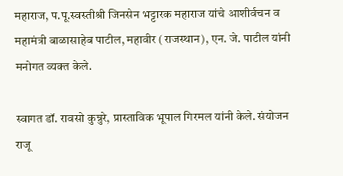महाराज, प.पू.स्वस्तीश्री जिनसेन भट्टारक महाराज यांचे आशीर्वचन व महामंत्री बाळासाहेब पाटील, महावीर (राजस्थान), एन. जे. पाटील यांनी मनोगत व्यक्त केले.

स्वागत डॉ. रावसो कुन्नुरे, प्रास्ताविक भूपाल गिरमल यांनी केले. संयोजन राजू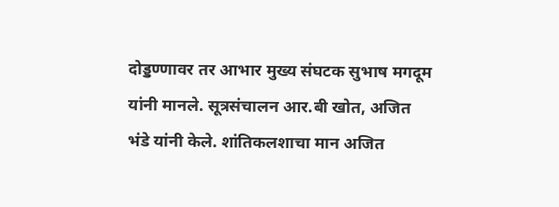दोड्डण्णावर तर आभार मुख्य संघटक सुभाष मगदूम यांनी मानले. सूत्रसंचालन आर.बी खोत, अजित भंडे यांनी केले. शांतिकलशाचा मान अजित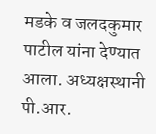मडके व जलदकुमार पाटील यांना देण्यात आला. अध्यक्षस्थानी पी.आर.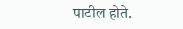पाटील होते.